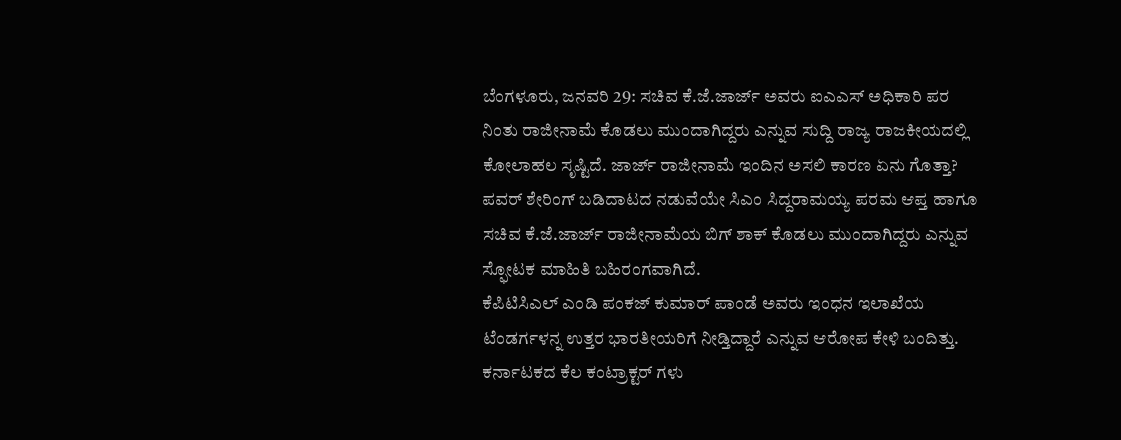ಬೆಂಗಳೂರು, ಜನವರಿ 29: ಸಚಿವ ಕೆ.ಜೆ.ಜಾರ್ಜ್ ಅವರು ಐಎಎಸ್ ಅಧಿಕಾರಿ ಪರ ನಿಂತು ರಾಜೀನಾಮೆ ಕೊಡಲು ಮುಂದಾಗಿದ್ದರು ಎನ್ನುವ ಸುದ್ದಿ ರಾಜ್ಯ ರಾಜಕೀಯದಲ್ಲಿ ಕೋಲಾಹಲ ಸೃಷ್ಟಿದೆ. ಜಾರ್ಜ್ ರಾಜೀನಾಮೆ ಇಂದಿನ ಅಸಲಿ ಕಾರಣ ಏನು ಗೊತ್ತಾ? ಪವರ್ ಶೇರಿಂಗ್ ಬಡಿದಾಟದ ನಡುವೆಯೇ ಸಿಎಂ ಸಿದ್ದರಾಮಯ್ಯ ಪರಮ ಆಪ್ತ ಹಾಗೂ ಸಚಿವ ಕೆ.ಜೆ.ಜಾರ್ಜ್ ರಾಜೀನಾಮೆಯ ಬಿಗ್ ಶಾಕ್ ಕೊಡಲು ಮುಂದಾಗಿದ್ದರು ಎನ್ನುವ ಸ್ಫೋಟಕ ಮಾಹಿತಿ ಬಹಿರಂಗವಾಗಿದೆ.
ಕೆಪಿಟಿಸಿಎಲ್ ಎಂಡಿ ಪಂಕಜ್ ಕುಮಾರ್ ಪಾಂಡೆ ಅವರು ಇಂಧನ ಇಲಾಖೆಯ ಟೆಂಡರ್ಗಳನ್ನ ಉತ್ತರ ಭಾರತೀಯರಿಗೆ ನೀಡ್ತಿದ್ದಾರೆ ಎನ್ನುವ ಆರೋಪ ಕೇಳಿ ಬಂದಿತ್ತು. ಕರ್ನಾಟಕದ ಕೆಲ ಕಂಟ್ರಾಕ್ಟರ್ ಗಳು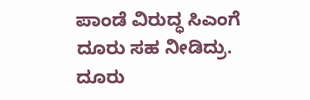ಪಾಂಡೆ ವಿರುದ್ಧ ಸಿಎಂಗೆ ದೂರು ಸಹ ನೀಡಿದ್ರು. ದೂರು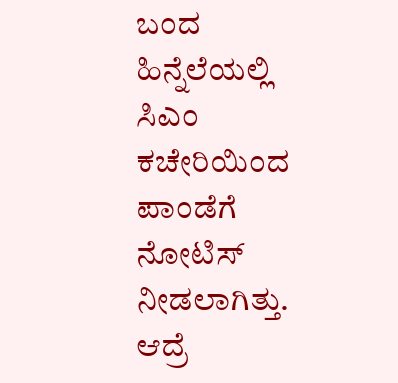ಬಂದ ಹಿನ್ನೆಲೆಯಲ್ಲಿ ಸಿಎಂ ಕಚೇರಿಯಿಂದ ಪಾಂಡೆಗೆ ನೋಟಿಸ್ ನೀಡಲಾಗಿತ್ತು. ಆದ್ರೆ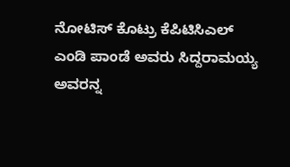ನೋಟಿಸ್ ಕೊಟ್ರು ಕೆಪಿಟಿಸಿಎಲ್ ಎಂಡಿ ಪಾಂಡೆ ಅವರು ಸಿದ್ದರಾಮಯ್ಯ ಅವರನ್ನ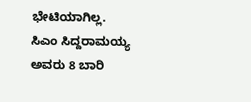ಭೇಟಿಯಾಗಿಲ್ಲ.
ಸಿಎಂ ಸಿದ್ದರಾಮಯ್ಯ ಅವರು 8 ಬಾರಿ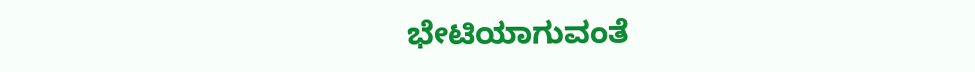ಭೇಟಿಯಾಗುವಂತೆ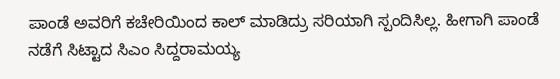ಪಾಂಡೆ ಅವರಿಗೆ ಕಚೇರಿಯಿಂದ ಕಾಲ್ ಮಾಡಿದ್ರು ಸರಿಯಾಗಿ ಸ್ಪಂದಿಸಿಲ್ಲ. ಹೀಗಾಗಿ ಪಾಂಡೆ ನಡೆಗೆ ಸಿಟ್ಟಾದ ಸಿಎಂ ಸಿದ್ದರಾಮಯ್ಯ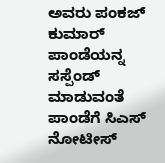ಅವರು ಪಂಕಜ್ ಕುಮಾರ್ ಪಾಂಡೆಯನ್ನ ಸಸ್ಪೆಂಡ್ ಮಾಡುವಂತೆ ಪಾಂಡೆಗೆ ಸಿಎಸ್ ನೋಟೀಸ್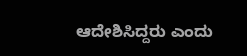ಆದೇಶಿಸಿದ್ದರು ಎಂದು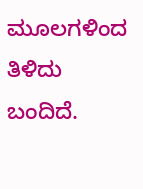ಮೂಲಗಳಿಂದ ತಿಳಿದು ಬಂದಿದೆ.